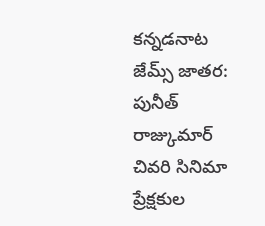కన్నడనాట జేమ్స్ జాతర: పునీత్ రాజ్కుమార్ చివరి సినిమా ప్రేక్షకుల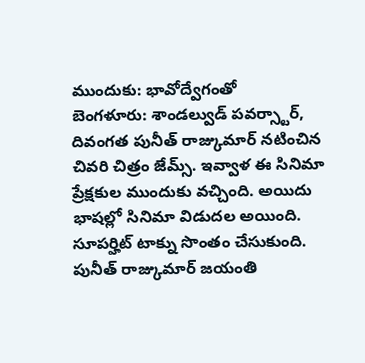ముందుకు: భావోద్వేగంతో
బెంగళూరు: శాండల్వుడ్ పవర్స్టార్, దివంగత పునీత్ రాజ్కుమార్ నటించిన చివరి చిత్రం జేమ్స్. ఇవ్వాళ ఈ సినిమా ప్రేక్షకుల ముందుకు వచ్చింది. అయిదు భాషల్లో సినిమా విడుదల అయింది. సూపర్హిట్ టాక్ను సొంతం చేసుకుంది. పునీత్ రాజ్కుమార్ జయంతి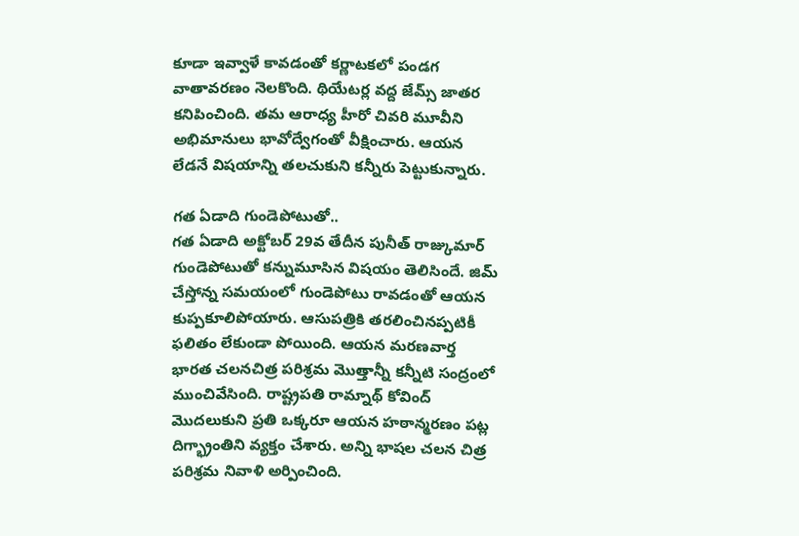కూడా ఇవ్వాళే కావడంతో కర్ణాటకలో పండగ వాతావరణం నెలకొంది. థియేటర్ల వద్ద జేమ్స్ జాతర కనిపించింది. తమ ఆరాధ్య హీరో చివరి మూవీని అభిమానులు భావోద్వేగంతో వీక్షించారు. ఆయన లేడనే విషయాన్ని తలచుకుని కన్నీరు పెట్టుకున్నారు.

గత ఏడాది గుండెపోటుతో..
గత ఏడాది అక్టోబర్ 29వ తేదీన పునీత్ రాజ్కుమార్ గుండెపోటుతో కన్నుమూసిన విషయం తెలిసిందే. జిమ్ చేస్తోన్న సమయంలో గుండెపోటు రావడంతో ఆయన కుప్పకూలిపోయారు. ఆసుపత్రికి తరలించినప్పటికీ ఫలితం లేకుండా పోయింది. ఆయన మరణవార్త భారత చలనచిత్ర పరిశ్రమ మొత్తాన్నీ కన్నీటి సంద్రంలో ముంచివేసింది. రాష్ట్రపతి రామ్నాథ్ కోవింద్ మొదలుకుని ప్రతి ఒక్కరూ ఆయన హఠాన్మరణం పట్ల దిగ్భ్రాంతిని వ్యక్తం చేశారు. అన్ని భాషల చలన చిత్ర పరిశ్రమ నివాళి అర్పించింది.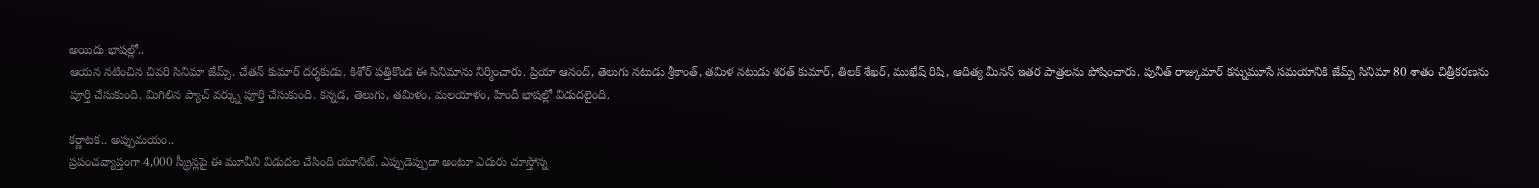అయిదు భాషల్లో..
ఆయన నటించిన చివరి సినిమా జేమ్స్. చేతన్ కుమార్ దర్శకుడు. కిశోర్ పత్తికొండ ఈ సినిమాను నిర్మించారు. ప్రియా ఆనంద్, తెలుగు నటుడు శ్రీకాంత్, తమిళ నటుడు శరత్ కుమార్, తిలక్ శేఖర్, ముఖేష్ రిషి, ఆదిత్య మీనన్ ఇతర పాత్రలను పోషించారు. పునీత్ రాజ్కుమార్ కన్నుమూసే సమయానికి జేమ్స్ సినిమా 80 శాతం చిత్రీకరణను పూర్తి చేసుకుంది. మిగిలిన ప్యాచ్ వర్క్ను పూర్తి చేసుకుంది. కన్నడ, తెలుగు, తమిళం, మలయాళం, హిందీ భాషల్లో విడుదలైంది.

కర్ణాటక.. అప్పుమయం..
ప్రపంచవ్యాప్తంగా 4,000 స్క్రీన్లపై ఈ మూవీని విడుదల చేసింది యూనిట్. ఎప్పుడెప్పుడా అంటూ ఎదురు చూస్తోన్న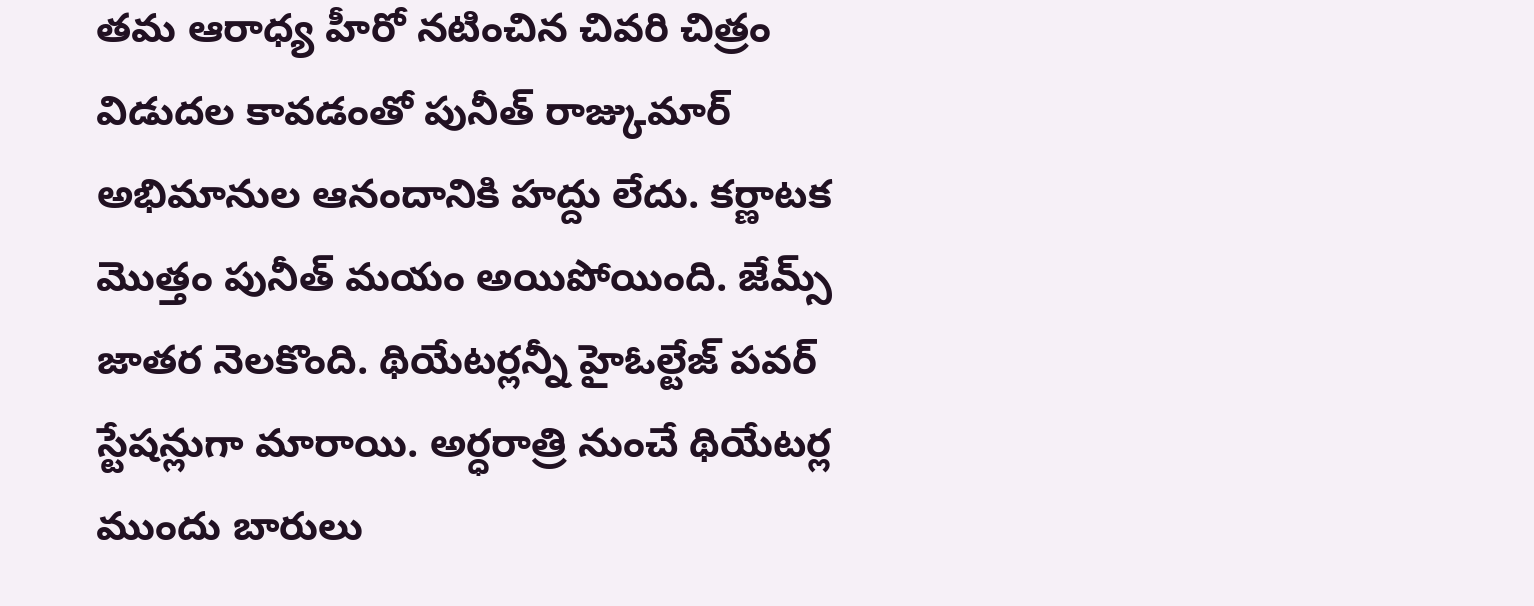తమ ఆరాధ్య హీరో నటించిన చివరి చిత్రం విడుదల కావడంతో పునీత్ రాజ్కుమార్ అభిమానుల ఆనందానికి హద్దు లేదు. కర్ణాటక మొత్తం పునీత్ మయం అయిపోయింది. జేమ్స్ జాతర నెలకొంది. థియేటర్లన్నీ హైఓల్టేజ్ పవర్ స్టేషన్లుగా మారాయి. అర్ధరాత్రి నుంచే థియేటర్ల ముందు బారులు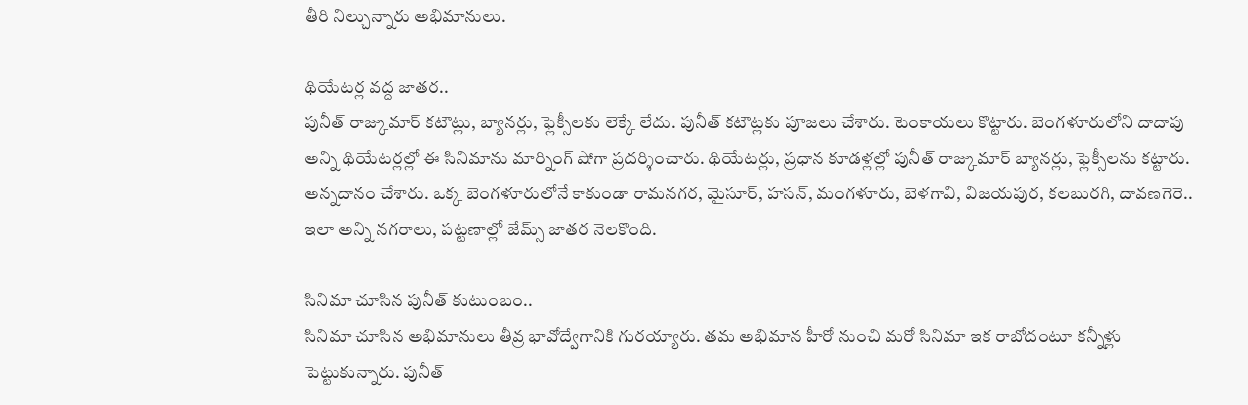తీరి నిల్చున్నారు అభిమానులు.

థియేటర్ల వద్ద జాతర..
పునీత్ రాజ్కుమార్ కటౌట్లు, బ్యానర్లు, ఫ్లెక్సీలకు లెక్కే లేదు. పునీత్ కటౌట్లకు పూజలు చేశారు. టెంకాయలు కొట్టారు. బెంగళూరులోని దాదాపు అన్ని థియేటర్లల్లో ఈ సినిమాను మార్నింగ్ షోగా ప్రదర్శించారు. థియేటర్లు, ప్రధాన కూడళ్లల్లో పునీత్ రాజ్కుమార్ బ్యానర్లు, ఫ్లెక్సీలను కట్టారు. అన్నదానం చేశారు. ఒక్క బెంగళూరులోనే కాకుండా రామనగర, మైసూర్, హసన్, మంగళూరు, బెళగావి, విజయపుర, కలబురగి, దావణగెరె.. ఇలా అన్ని నగరాలు, పట్టణాల్లో జేమ్స్ జాతర నెలకొంది.

సినిమా చూసిన పునీత్ కుటుంబం..
సినిమా చూసిన అభిమానులు తీవ్ర భావోద్వేగానికి గురయ్యారు. తమ అభిమాన హీరో నుంచి మరో సినిమా ఇక రాబోదంటూ కన్నీళ్లు పెట్టుకున్నారు. పునీత్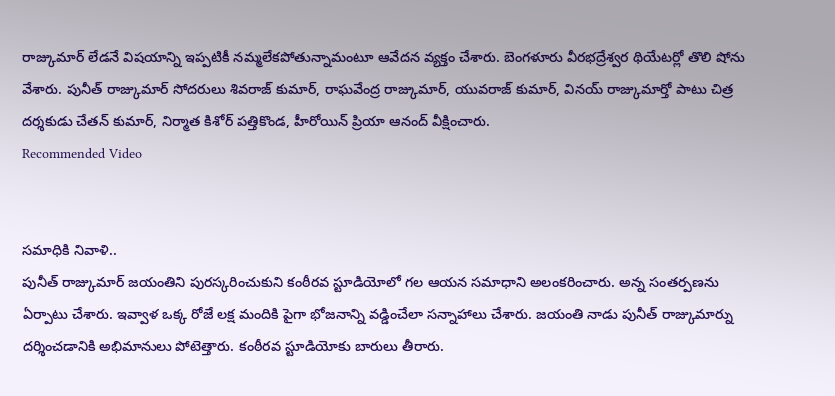రాజ్కుమార్ లేడనే విషయాన్ని ఇప్పటికీ నమ్మలేకపోతున్నామంటూ ఆవేదన వ్యక్తం చేశారు. బెంగళూరు వీరభద్రేశ్వర థియేటర్లో తొలి షోను వేశారు. పునీత్ రాజ్కుమార్ సోదరులు శివరాజ్ కుమార్, రాఘవేంద్ర రాజ్కుమార్, యువరాజ్ కుమార్, వినయ్ రాజ్కుమార్తో పాటు చిత్ర దర్శకుడు చేతన్ కుమార్, నిర్మాత కిశోర్ పత్తికొండ, హీరోయిన్ ప్రియా ఆనంద్ వీక్షించారు.
Recommended Video


సమాధికి నివాళి..
పునీత్ రాజ్కుమార్ జయంతిని పురస్కరించుకుని కంఠీరవ స్టూడియోలో గల ఆయన సమాధాని అలంకరించారు. అన్న సంతర్పణను ఏర్పాటు చేశారు. ఇవ్వాళ ఒక్క రోజే లక్ష మందికి పైగా భోజనాన్ని వడ్డించేలా సన్నాహాలు చేశారు. జయంతి నాడు పునీత్ రాజ్కుమార్ను దర్శించడానికి అభిమానులు పోటెత్తారు. కంఠీరవ స్టూడియోకు బారులు తీరారు.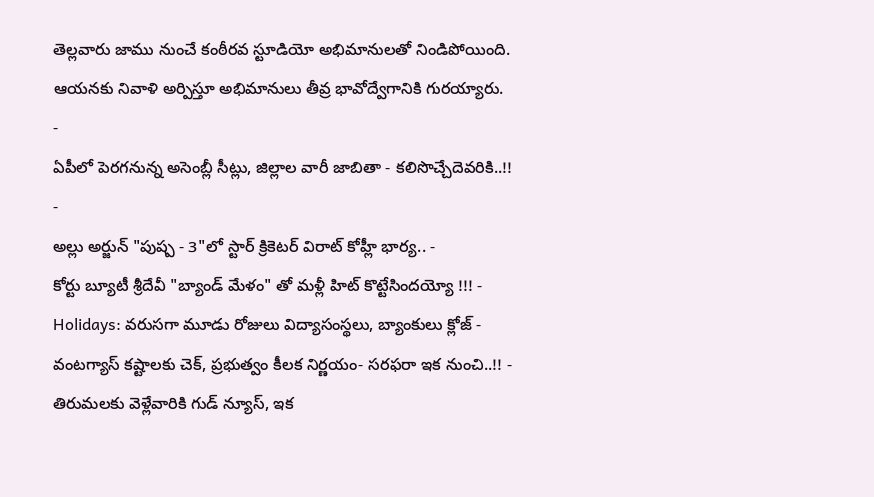తెల్లవారు జాము నుంచే కంఠీరవ స్టూడియో అభిమానులతో నిండిపోయింది. ఆయనకు నివాళి అర్పిస్తూ అభిమానులు తీవ్ర భావోద్వేగానికి గురయ్యారు.
-
ఏపీలో పెరగనున్న అసెంబ్లీ సీట్లు, జిల్లాల వారీ జాబితా - కలిసొచ్చేదెవరికి..!! -
అల్లు అర్జున్ "పుష్ప - 3"లో స్టార్ క్రికెటర్ విరాట్ కోహ్లీ భార్య.. -
కోర్టు బ్యూటీ శ్రీదేవీ "బ్యాండ్ మేళం" తో మళ్లీ హిట్ కొట్టేసిందయ్యో !!! -
Holidays: వరుసగా మూడు రోజులు విద్యాసంస్థలు, బ్యాంకులు క్లోజ్ -
వంటగ్యాస్ కష్టాలకు చెక్, ప్రభుత్వం కీలక నిర్ణయం- సరఫరా ఇక నుంచి..!! -
తిరుమలకు వెళ్లేవారికి గుడ్ న్యూస్, ఇక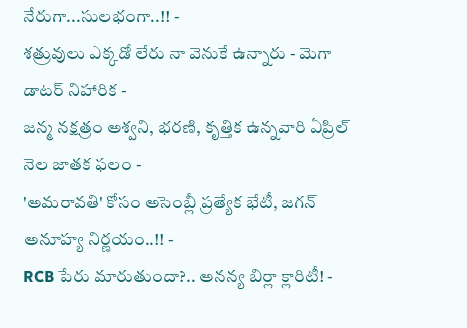నేరుగా...సులభంగా..!! -
శత్రువులు ఎక్కడో లేరు నా వెనుకే ఉన్నారు - మెగా డాటర్ నిహారిక -
జన్మ నక్షత్రం అశ్వని, భరణి, కృత్తిక ఉన్నవారి ఏప్రిల్ నెల జాతక ఫలం -
'అమరావతి' కోసం అసెంబ్లీ ప్రత్యేక భేటీ, జగన్ అనూహ్య నిర్ణయం..!! -
RCB పేరు మారుతుందా?.. అనన్య బిర్లా క్లారిటీ! -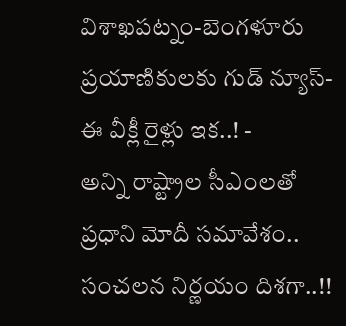విశాఖపట్నం-బెంగళూరు ప్రయాణికులకు గుడ్ న్యూస్- ఈ వీక్లీ రైళ్లు ఇక..! -
అన్ని రాష్ట్రాల సీఎంలతో ప్రధాని మోదీ సమావేశం.. సంచలన నిర్ణయం దిశగా..!!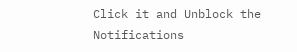Click it and Unblock the Notifications